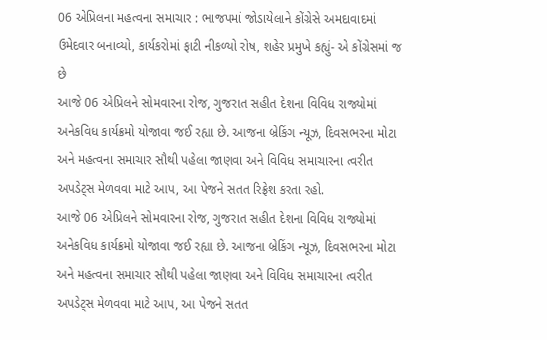06 એપ્રિલના મહત્વના સમાચાર : ભાજપમાં જોડાયેલાને કોંગ્રેસે અમદાવાદમાં ઉમેદવાર બનાવ્યો, કાર્યકરોમાં ફાટી નીકળ્યો રોષ, શહેર પ્રમુખે કહ્યું- એ કોંગ્રેસમાં જ છે
આજે 06 એપ્રિલને સોમવારના રોજ, ગુજરાત સહીત દેશના વિવિધ રાજ્યોમાં અનેકવિધ કાર્યક્રમો યોજાવા જઈ રહ્યા છે. આજના બ્રેકિંગ ન્યૂઝ, દિવસભરના મોટા અને મહત્વના સમાચાર સૌથી પહેલા જાણવા અને વિવિધ સમાચારના ત્વરીત અપડેટ્સ મેળવવા માટે આપ, આ પેજને સતત રિફ્રેશ કરતા રહો.
આજે 06 એપ્રિલને સોમવારના રોજ, ગુજરાત સહીત દેશના વિવિધ રાજ્યોમાં અનેકવિધ કાર્યક્રમો યોજાવા જઈ રહ્યા છે. આજના બ્રેકિંગ ન્યૂઝ, દિવસભરના મોટા અને મહત્વના સમાચાર સૌથી પહેલા જાણવા અને વિવિધ સમાચારના ત્વરીત અપડેટ્સ મેળવવા માટે આપ, આ પેજને સતત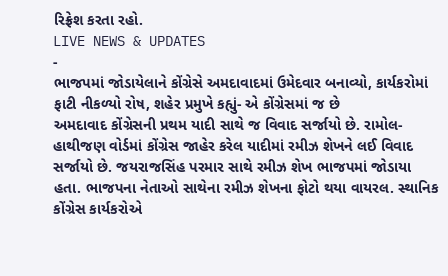રિફ્રેશ કરતા રહો.
LIVE NEWS & UPDATES
-
ભાજપમાં જોડાયેલાને કોંગ્રેસે અમદાવાદમાં ઉમેદવાર બનાવ્યો, કાર્યકરોમાં ફાટી નીકળ્યો રોષ, શહેર પ્રમુખે કહ્યું- એ કોંગ્રેસમાં જ છે
અમદાવાદ કોંગ્રેસની પ્રથમ યાદી સાથે જ વિવાદ સર્જાયો છે. રામોલ-હાથીજણ વોર્ડમાં કોંગ્રેસ જાહેર કરેલ યાદીમાં રમીઝ શેખને લઈ વિવાદ સર્જાયો છે. જયરાજસિંહ પરમાર સાથે રમીઝ શેખ ભાજપમાં જોડાયા હતા. ભાજપના નેતાઓ સાથેના રમીઝ શેખના ફોટો થયા વાયરલ. સ્થાનિક કોંગ્રેસ કાર્યકરોએ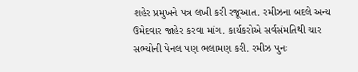શહેર પ્રમુખને પત્ર લખી કરી રજૂઆત. રમીઝના બદલે અન્ય ઉમેદવાર જાહેર કરવા માંગ. કાર્યકરોએ સર્વસંમતિથી ચાર સભ્યોની પેનલ પણ ભલામણ કરી. રમીઝ પુનઃ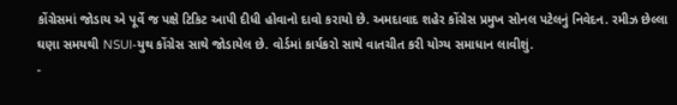કોંગ્રેસમાં જોડાય એ પૂર્વે જ પક્ષે ટિકિટ આપી દીધી હોવાનો દાવો કરાયો છે. અમદાવાદ શહેર કોંગ્રેસ પ્રમુખ સોનલ પટેલનું નિવેદન. રમીઝ છેલ્લા ઘણા સમયથી NSUI-યુથ કોંગ્રેસ સાથે જોડાયેલ છે. વોર્ડમાં કાર્યકરો સાથે વાતચીત કરી યોગ્ય સમાધાન લાવીશું.
-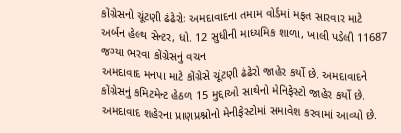કોંગ્રેસનો ચૂંટણી ઢંઢેરોઃ અમદાવાદના તમામ વોર્ડમાં મફત સારવાર માટે અર્બન હેલ્થ સેન્ટર, ધો. 12 સુધીની માધ્યમિક શાળા, ખાલી પડેલી 11687 જગ્યા ભરવા કોંગ્રેસનું વચન
અમદાવાદ મનપા માટે કોંગ્રેસે ચૂંટણી ઢંઢેરો જાહેર કર્યો છે. અમદાવાદને કોંગ્રેસનું કમિટમેન્ટ હેઠળ 15 મુદ્દાઓ સાથેનો મેનિફેસ્ટો જાહેર કર્યો છે. અમદાવાદ શહેરના પ્રાણપ્રશ્નોનો મેનીફેસ્ટોમાં સમાવેશ કરવામાં આવ્યો છે.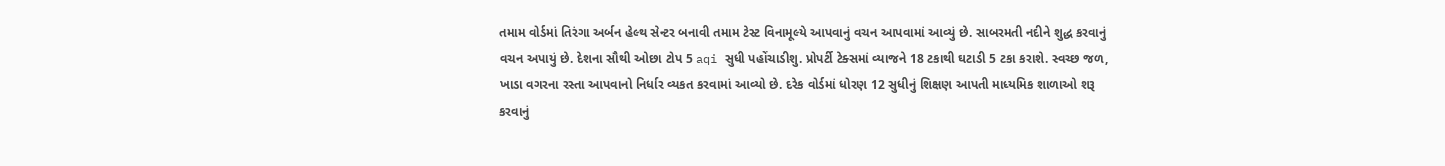તમામ વોર્ડમાં તિરંગા અર્બન હેલ્થ સેન્ટર બનાવી તમામ ટેસ્ટ વિનામૂલ્યે આપવાનું વચન આપવામાં આવ્યું છે. સાબરમતી નદીને શુદ્ધ કરવાનું વચન અપાયું છે. દેશના સૌથી ઓછા ટોપ 5 aqi સુધી પહોંચાડીશુ. પ્રોપર્ટી ટેક્સમાં વ્યાજને 18 ટકાથી ઘટાડી 5 ટકા કરાશે. સ્વચ્છ જળ, ખાડા વગરના રસ્તા આપવાનો નિર્ધાર વ્યકત કરવામાં આવ્યો છે. દરેક વોર્ડમાં ધોરણ 12 સુધીનું શિક્ષણ આપતી માધ્યમિક શાળાઓ શરૂ કરવાનું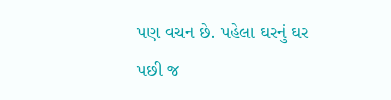પણ વચન છે. પહેલા ઘરનું ઘર પછી જ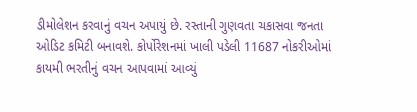ડીમોલેશન કરવાનું વચન અપાયું છે. રસ્તાની ગુણવતા ચકાસવા જનતા ઓડિટ કમિટી બનાવશે. કોર્પોરેશનમાં ખાલી પડેલી 11687 નોકરીઓમાં કાયમી ભરતીનું વચન આપવામાં આવ્યું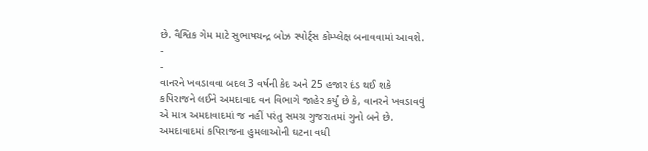છે. વૈશ્વિક ગેમ માટે સુભાષચન્દ્ર બોઝ સ્પોર્ટ્સ કોમ્પ્લેક્ષ બનાવવામાં આવશે.
-
-
વાનરને ખવડાવવા બદલ 3 વર્ષની કેદ અને 25 હજાર દંડ થઈ શકે
કપિરાજને લઈને અમદાવાદ વન વિભાગે જાહેર કર્યું છે કે, વાનરને ખવડાવવું એ માત્ર અમદાવાદમાં જ નહીં પરંતુ સમગ્ર ગુજરાતમાં ગુનો બને છે. અમદાવાદમાં કપિરાજના હુમલાઓની ઘટના વધી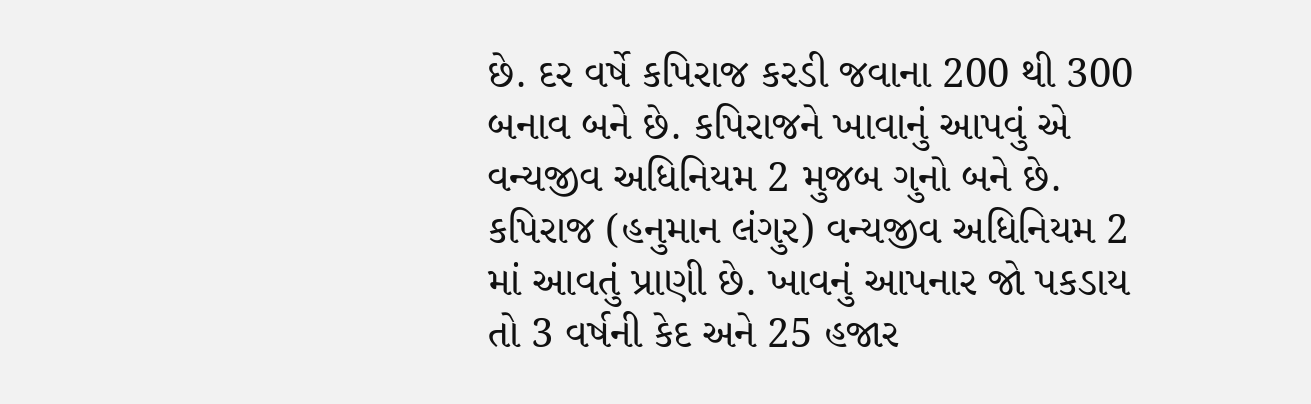છે. દર વર્ષે કપિરાજ કરડી જવાના 200 થી 300 બનાવ બને છે. કપિરાજને ખાવાનું આપવું એ વન્યજીવ અધિનિયમ 2 મુજબ ગુનો બને છે. કપિરાજ (હનુમાન લંગુર) વન્યજીવ અધિનિયમ 2 માં આવતું પ્રાણી છે. ખાવનું આપનાર જો પકડાય તો 3 વર્ષની કેદ અને 25 હજાર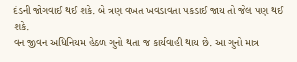દંડની જોગવાઈ થઈ શકે. બે ત્રણ વખત ખવડાવતા પકડાઈ જાય તો જેલ પણ થઈ શકે.
વન જીવન અધિનિયમ હેઠળ ગુનો થતા જ કાર્યવાહી થાય છે. આ ગુનો માત્ર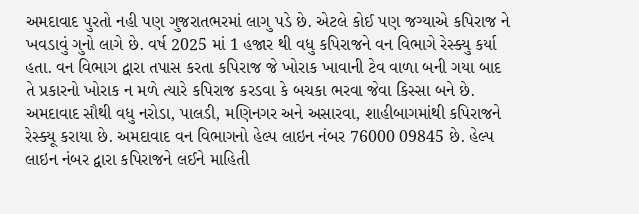અમદાવાદ પુરતો નહી પણ ગુજરાતભરમાં લાગુ પડે છે. એટલે કોઈ પણ જગ્યાએ કપિરાજ ને ખવડાવું ગુનો લાગે છે. વર્ષ 2025 માં 1 હજાર થી વધુ કપિરાજને વન વિભાગે રેસ્ક્યુ કર્યા હતા. વન વિભાગ દ્વારા તપાસ કરતા કપિરાજ જે ખોરાક ખાવાની ટેવ વાળા બની ગયા બાદ તે પ્રકારનો ખોરાક ન મળે ત્યારે કપિરાજ કરડવા કે બચકા ભરવા જેવા કિસ્સા બને છે. અમદાવાદ સૌથી વધુ નરોડા, પાલડી, મણિનગર અને અસારવા, શાહીબાગમાંથી કપિરાજને રેસ્ક્યૂ કરાયા છે. અમદાવાદ વન વિભાગનો હેલ્પ લાઇન નંબર 76000 09845 છે. હેલ્પ લાઇન નંબર દ્વારા કપિરાજને લઈને માહિતી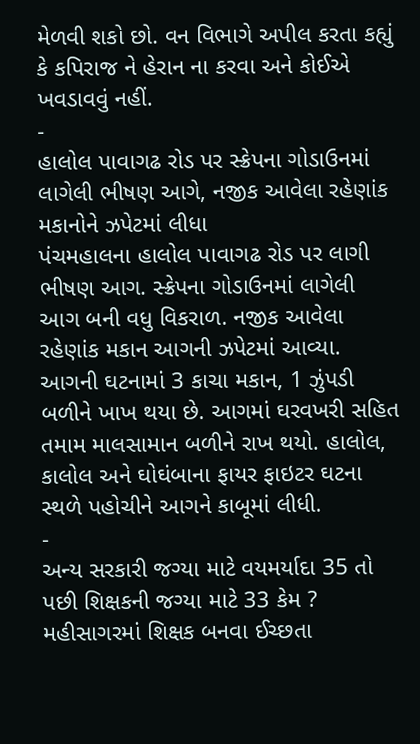મેળવી શકો છો. વન વિભાગે અપીલ કરતા કહ્યું કે કપિરાજ ને હેરાન ના કરવા અને કોઈએ ખવડાવવું નહીં.
-
હાલોલ પાવાગઢ રોડ પર સ્ક્રેપના ગોડાઉનમાં લાગેલી ભીષણ આગે, નજીક આવેલા રહેણાંક મકાનોને ઝપેટમાં લીધા
પંચમહાલના હાલોલ પાવાગઢ રોડ પર લાગી ભીષણ આગ. સ્ક્રેપના ગોડાઉનમાં લાગેલી આગ બની વધુ વિકરાળ. નજીક આવેલા રહેણાંક મકાન આગની ઝપેટમાં આવ્યા. આગની ઘટનામાં 3 કાચા મકાન, 1 ઝુંપડી બળીને ખાખ થયા છે. આગમાં ઘરવખરી સહિત તમામ માલસામાન બળીને રાખ થયો. હાલોલ, કાલોલ અને ઘોઘંબાના ફાયર ફાઇટર ઘટના સ્થળે પહોચીને આગને કાબૂમાં લીધી.
-
અન્ય સરકારી જગ્યા માટે વયમર્યાદા 35 તો પછી શિક્ષકની જગ્યા માટે 33 કેમ ?
મહીસાગરમાં શિક્ષક બનવા ઈચ્છતા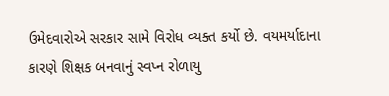ઉમેદવારોએ સરકાર સામે વિરોધ વ્યક્ત કર્યો છે. વયમર્યાદાના કારણે શિક્ષક બનવાનું સ્વપ્ન રોળાયુ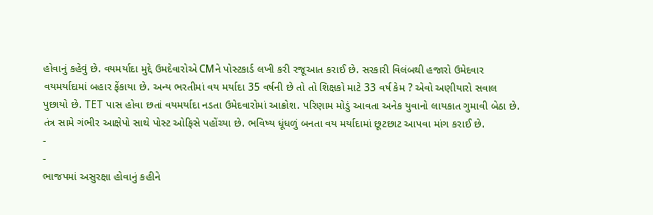હોવાનું કહેવું છે. વયમર્યાદા મુદ્દે ઉમદેવારોએ CMને પોસ્ટકાર્ડ લખી કરી રજૂઆત કરાઈ છે. સરકારી વિલંબથી હજારો ઉમેદવાર વયમર્યાદામાં બહાર ફેંકાયા છે. અન્ય ભરતીમાં વય મર્યાદા 35 વર્ષની છે તો તો શિક્ષકો માટે 33 વર્ષ કેમ ? એવો અણીયારો સવાલ પુછાયો છે. TET પાસ હોવા છતાં વયમર્યાદા નડતા ઉમેદવારોમાં આક્રોશ. પરિણામ મોડું આવતા અનેક યુવાનો લાયકાત ગુમાવી બેઠા છે. તંત્ર સામે ગંભીર આક્ષેપો સાથે પોસ્ટ ઓફિસે પહોંચ્યા છે. ભવિષ્ય ધૂંધળું બનતા વય મર્યાદામાં છૂટછાટ આપવા માંગ કરાઈ છે.
-
-
ભાજપમાં અસુરક્ષા હોવાનું કહીને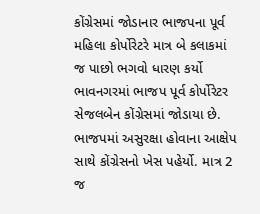કોંગ્રેસમાં જોડાનાર ભાજપના પૂર્વ મહિલા કોર્પોરેટરે માત્ર બે કલાકમાં જ પાછો ભગવો ધારણ કર્યો
ભાવનગરમાં ભાજપ પૂર્વ કોર્પોરેટર સેજલબેન કોંગ્રેસમાં જોડાયા છે. ભાજપમાં અસુરક્ષા હોવાના આક્ષેપ સાથે કોંગ્રેસનો ખેસ પહેર્યો. માત્ર 2 જ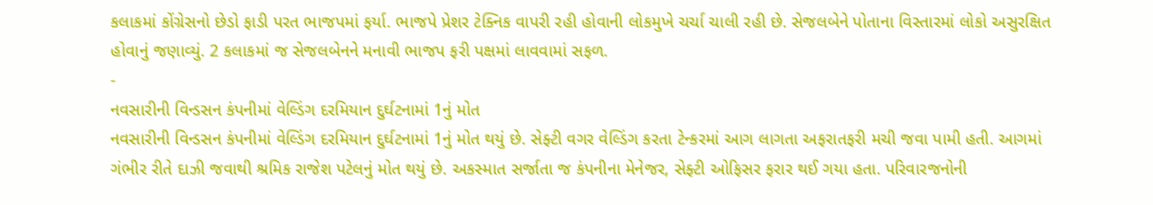કલાકમાં કોંગ્રેસનો છેડો ફાડી પરત ભાજપમાં ફર્યા. ભાજપે પ્રેશર ટેક્નિક વાપરી રહી હોવાની લોકમુખે ચર્ચા ચાલી રહી છે. સેજલબેને પોતાના વિસ્તારમાં લોકો અસુરક્ષિત હોવાનું જણાવ્યું. 2 કલાકમાં જ સેજલબેનને મનાવી ભાજપ ફરી પક્ષમાં લાવવામાં સફળ.
-
નવસારીની વિન્ડસન કંપનીમાં વેલ્ડિંગ દરમિયાન દુર્ઘટનામાં 1નું મોત
નવસારીની વિન્ડસન કંપનીમાં વેલ્ડિંગ દરમિયાન દુર્ઘટનામાં 1નું મોત થયું છે. સેફ્ટી વગર વેલ્ડિંગ કરતા ટેન્કરમાં આગ લાગતા અફરાતફરી મચી જવા પામી હતી. આગમાં ગંભીર રીતે દાઝી જવાથી શ્રમિક રાજેશ પટેલનું મોત થયું છે. અકસ્માત સર્જાતા જ કંપનીના મેનેજર, સેફ્ટી ઓફિસર ફરાર થઈ ગયા હતા. પરિવારજનોની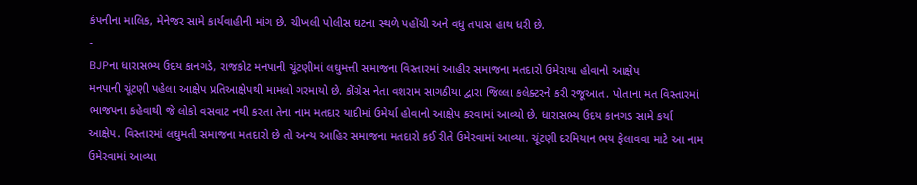કંપનીના માલિક, મેનેજર સામે કાર્યવાહીની માંગ છે. ચીખલી પોલીસ ઘટના સ્થળે પહોંચી અને વધુ તપાસ હાથ ધરી છે.
-
BJPના ધારાસભ્ય ઉદય કાનગડે, રાજકોટ મનપાની ચૂંટણીમાં લઘુમત્તી સમાજના વિસ્તારમાં આહીર સમાજના મતદારો ઉમેરાયા હોવાનો આક્ષેપ
મનપાની ચૂંટણી પહેલા આક્ષેપ પ્રતિઆક્ષેપથી મામલો ગરમાયો છે. કોંગ્રેસ નેતા વશરામ સાગઠીયા દ્વારા જિલ્લા કલેક્ટરને કરી રજૂઆત. પોતાના મત વિસ્તારમાં ભાજપના કહેવાથી જે લોકો વસવાટ નથી કરતા તેના નામ મતદાર યાદીમાં ઉમેર્યા હોવાનો આક્ષેપ કરવામાં આવ્યો છે. ધારાસભ્ય ઉદય કાનગડ સામે કર્યા આક્ષેપ. વિસ્તારમાં લઘુમતી સમાજના મતદારો છે તો અન્ય આહિર સમાજના મતદારો કઈ રીતે ઉમેરવામાં આવ્યા. ચૂંટણી દરમિયાન ભય ફેલાવવા માટે આ નામ ઉમેરવામાં આવ્યા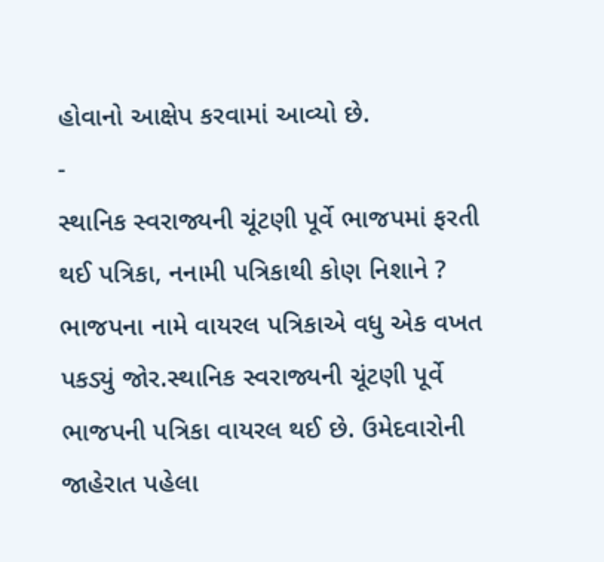હોવાનો આક્ષેપ કરવામાં આવ્યો છે.
-
સ્થાનિક સ્વરાજ્યની ચૂંટણી પૂર્વે ભાજપમાં ફરતી થઈ પત્રિકા, નનામી પત્રિકાથી કોણ નિશાને ?
ભાજપના નામે વાયરલ પત્રિકાએ વધુ એક વખત પકડ્યું જોર.સ્થાનિક સ્વરાજ્યની ચૂંટણી પૂર્વે ભાજપની પત્રિકા વાયરલ થઈ છે. ઉમેદવારોની જાહેરાત પહેલા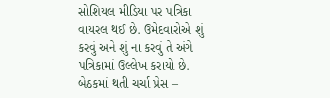સોશિયલ મીડિયા પર પત્રિકા વાયરલ થઈ છે. ઉમેદવારોએ શું કરવું અને શું ના કરવું તે અંગે પત્રિકામાં ઉલ્લેખ કરાયો છે. બેઠકમાં થતી ચર્ચા પ્રેસ –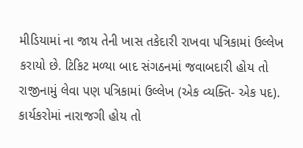મીડિયામાં ના જાય તેની ખાસ તકેદારી રાખવા પત્રિકામાં ઉલ્લેખ કરાયો છે. ટિકિટ મળ્યા બાદ સંગઠનમાં જવાબદારી હોય તો રાજીનામું લેવા પણ પત્રિકામાં ઉલ્લેખ (એક વ્યક્તિ- એક પદ). કાર્યકરોમાં નારાજગી હોય તો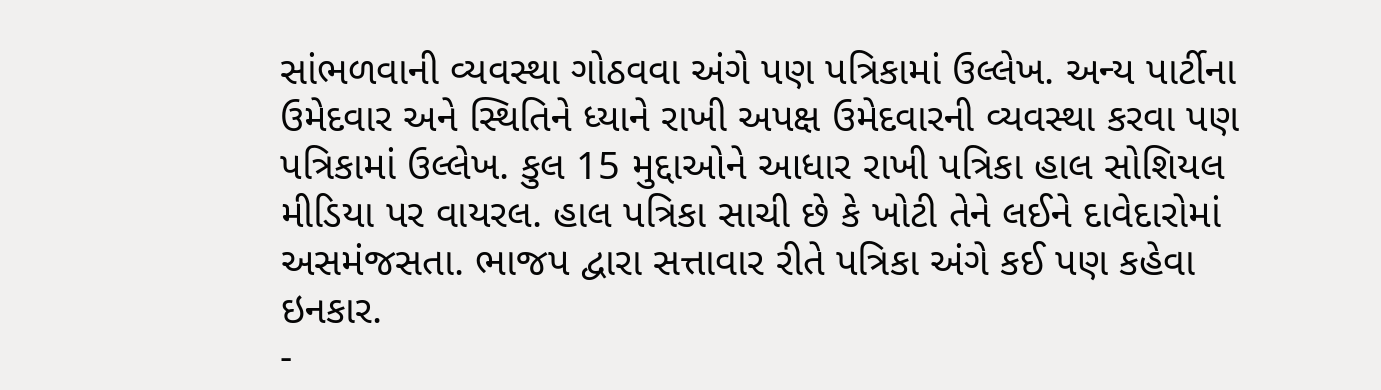સાંભળવાની વ્યવસ્થા ગોઠવવા અંગે પણ પત્રિકામાં ઉલ્લેખ. અન્ય પાર્ટીના ઉમેદવાર અને સ્થિતિને ધ્યાને રાખી અપક્ષ ઉમેદવારની વ્યવસ્થા કરવા પણ પત્રિકામાં ઉલ્લેખ. કુલ 15 મુદ્દાઓને આધાર રાખી પત્રિકા હાલ સોશિયલ મીડિયા પર વાયરલ. હાલ પત્રિકા સાચી છે કે ખોટી તેને લઈને દાવેદારોમાં અસમંજસતા. ભાજપ દ્વારા સત્તાવાર રીતે પત્રિકા અંગે કઈ પણ કહેવા ઇનકાર.
-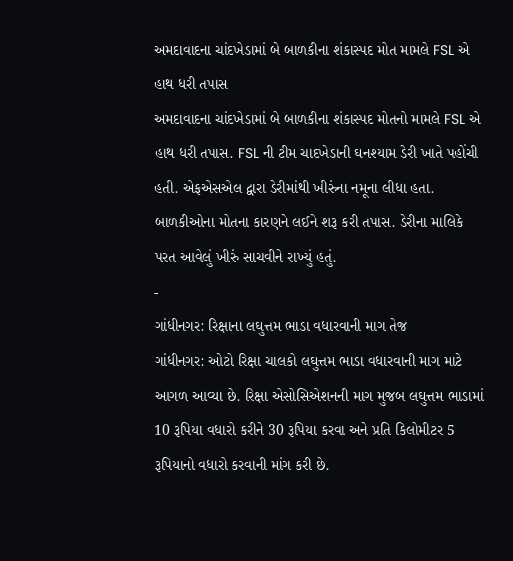અમદાવાદના ચાંદખેડામાં બે બાળકીના શંકાસ્પદ મોત મામલે FSL એ હાથ ધરી તપાસ
અમદાવાદના ચાંદખેડામાં બે બાળકીના શંકાસ્પદ મોતનો મામલે FSL એ હાથ ધરી તપાસ. FSL ની ટીમ ચાદખેડાની ઘનશ્યામ ડેરી ખાતે પહોંચી હતી. એફએસએલ દ્વારા ડેરીમાંથી ખીરુંના નમૂના લીધા હતા. બાળકીઓના મોતના કારણને લઈને શરૂ કરી તપાસ. ડેરીના માલિકે પરત આવેલું ખીરું સાચવીને રાખ્યું હતું.
-
ગાંધીનગર: રિક્ષાના લઘુત્તમ ભાડા વધારવાની માગ તેજ
ગાંધીનગર: ઓટો રિક્ષા ચાલકો લઘુત્તમ ભાડા વધારવાની માગ માટે આગળ આવ્યા છે. રિક્ષા એસોસિએશનની માગ મુજબ લઘુત્તમ ભાડામાં 10 રૂપિયા વધારો કરીને 30 રૂપિયા કરવા અને પ્રતિ કિલોમીટર 5 રૂપિયાનો વધારો કરવાની માંગ કરી છે.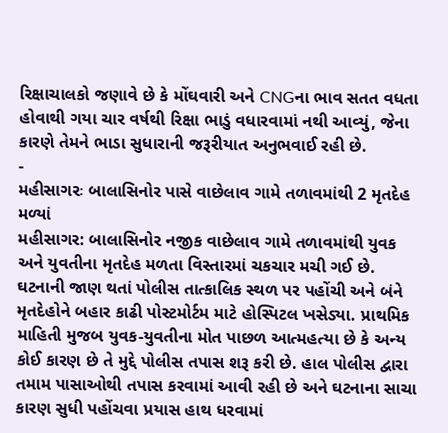રિક્ષાચાલકો જણાવે છે કે મોંઘવારી અને CNGના ભાવ સતત વધતા હોવાથી ગયા ચાર વર્ષથી રિક્ષા ભાડું વધારવામાં નથી આવ્યું, જેના કારણે તેમને ભાડા સુધારાની જરૂરીયાત અનુભવાઈ રહી છે.
-
મહીસાગરઃ બાલાસિનોર પાસે વાછેલાવ ગામે તળાવમાંથી 2 મૃતદેહ મળ્યાં
મહીસાગર: બાલાસિનોર નજીક વાછેલાવ ગામે તળાવમાંથી યુવક અને યુવતીના મૃતદેહ મળતા વિસ્તારમાં ચકચાર મચી ગઈ છે. ઘટનાની જાણ થતાં પોલીસ તાત્કાલિક સ્થળ પર પહોંચી અને બંને મૃતદેહોને બહાર કાઢી પોસ્ટમોર્ટમ માટે હોસ્પિટલ ખસેડ્યા. પ્રાથમિક માહિતી મુજબ યુવક-યુવતીના મોત પાછળ આત્મહત્યા છે કે અન્ય કોઈ કારણ છે તે મુદ્દે પોલીસ તપાસ શરૂ કરી છે. હાલ પોલીસ દ્વારા તમામ પાસાઓથી તપાસ કરવામાં આવી રહી છે અને ઘટનાના સાચા કારણ સુધી પહોંચવા પ્રયાસ હાથ ધરવામાં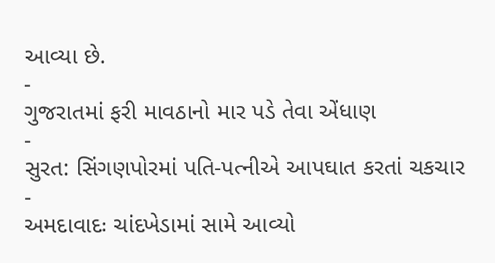આવ્યા છે.
-
ગુજરાતમાં ફરી માવઠાનો માર પડે તેવા એંધાણ
-
સુરત: સિંગણપોરમાં પતિ-પત્નીએ આપઘાત કરતાં ચકચાર
-
અમદાવાદઃ ચાંદખેડામાં સામે આવ્યો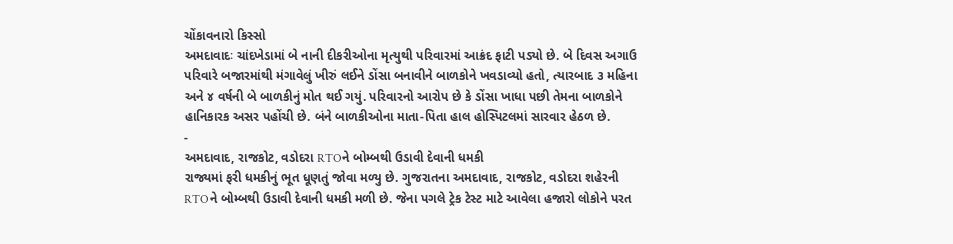ચોંકાવનારો કિસ્સો
અમદાવાદઃ ચાંદખેડામાં બે નાની દીકરીઓના મૃત્યુથી પરિવારમાં આક્રંદ ફાટી પડ્યો છે. બે દિવસ અગાઉ પરિવારે બજારમાંથી મંગાવેલું ખીરું લઈને ડોંસા બનાવીને બાળકોને ખવડાવ્યો હતો, ત્યારબાદ ૩ મહિના અને ૪ વર્ષની બે બાળકીનું મોત થઈ ગયું. પરિવારનો આરોપ છે કે ડોંસા ખાધા પછી તેમના બાળકોને હાનિકારક અસર પહોંચી છે. બંને બાળકીઓના માતા-પિતા હાલ હોસ્પિટલમાં સારવાર હેઠળ છે.
-
અમદાવાદ, રાજકોટ, વડોદરા RTOને બોમ્બથી ઉડાવી દેવાની ધમકી
રાજ્યમાં ફરી ધમકીનું ભૂત ધૂણતું જોવા મળ્યુ છે. ગુજરાતના અમદાવાદ, રાજકોટ, વડોદરા શહેરની RTOને બોમ્બથી ઉડાવી દેવાની ધમકી મળી છે. જેના પગલે ટ્રેક ટેસ્ટ માટે આવેલા હજારો લોકોને પરત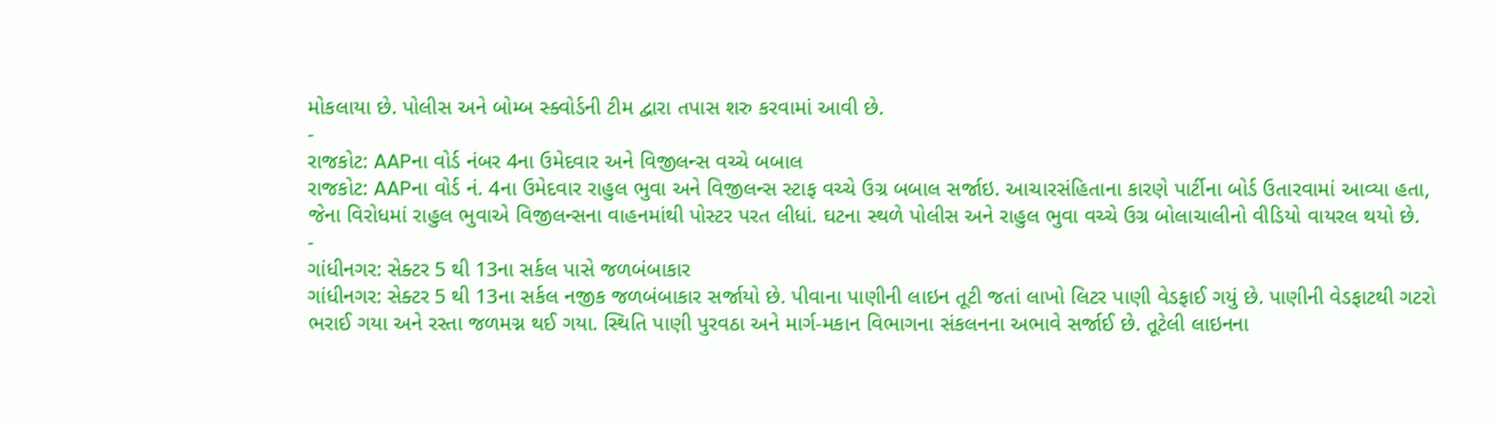મોકલાયા છે. પોલીસ અને બોમ્બ સ્ક્વોર્ડની ટીમ દ્વારા તપાસ શરુ કરવામાં આવી છે.
-
રાજકોટ: AAPના વોર્ડ નંબર 4ના ઉમેદવાર અને વિજીલન્સ વચ્ચે બબાલ
રાજકોટ: AAPના વોર્ડ નં. 4ના ઉમેદવાર રાહુલ ભુવા અને વિજીલન્સ સ્ટાફ વચ્ચે ઉગ્ર બબાલ સર્જાઇ. આચારસંહિતાના કારણે પાર્ટીના બોર્ડ ઉતારવામાં આવ્યા હતા, જેના વિરોધમાં રાહુલ ભુવાએ વિજીલન્સના વાહનમાંથી પોસ્ટર પરત લીધાં. ઘટના સ્થળે પોલીસ અને રાહુલ ભુવા વચ્ચે ઉગ્ર બોલાચાલીનો વીડિયો વાયરલ થયો છે.
-
ગાંધીનગર: સેક્ટર 5 થી 13ના સર્કલ પાસે જળબંબાકાર
ગાંધીનગર: સેક્ટર 5 થી 13ના સર્કલ નજીક જળબંબાકાર સર્જાયો છે. પીવાના પાણીની લાઇન તૂટી જતાં લાખો લિટર પાણી વેડફાઈ ગયું છે. પાણીની વેડફાટથી ગટરો ભરાઈ ગયા અને રસ્તા જળમગ્ન થઈ ગયા. સ્થિતિ પાણી પુરવઠા અને માર્ગ-મકાન વિભાગના સંકલનના અભાવે સર્જાઈ છે. તૂટેલી લાઇનના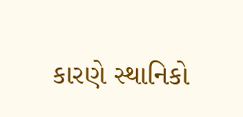કારણે સ્થાનિકો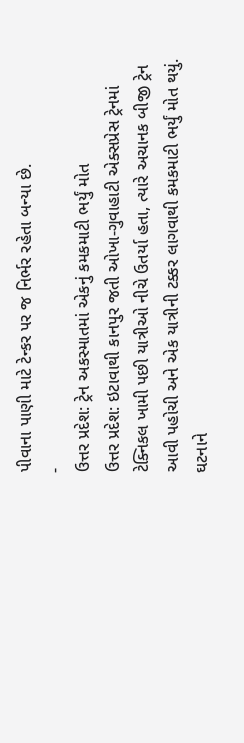પીવાના પાણી માટે ટેન્કર પર જ નિર્ભર રહેતા બન્યા છે.
-
ઉત્તર પ્રદેશ: ટ્રેન અકસ્માતમાં એકનું કમકમાટી ભર્યું મોત
ઉત્તર પ્રદેશ: ઇટાવાથી કાનપુર જતી ઓખા-ગુવાહાટી એક્સપ્રેસ ટ્રેનમાં ટેક્નિકલ ખામી પછી યાત્રીઓ નીચે ઉતર્યા હતા, ત્યારે અચાનક બીજી ટ્રેન આવી પહોચી અને એક યાત્રીની ટક્કર લાગવાથી કમકમાટી ભર્યું મોત થયું. ઘટનાને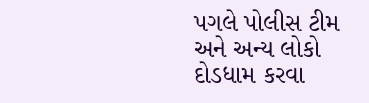પગલે પોલીસ ટીમ અને અન્ય લોકો દોડધામ કરવા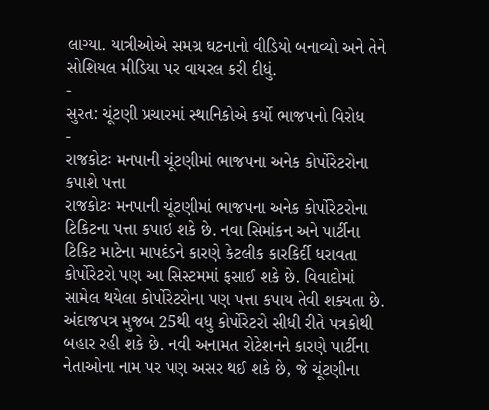લાગ્યા. યાત્રીઓએ સમગ્ર ઘટનાનો વીડિયો બનાવ્યો અને તેને સોશિયલ મીડિયા પર વાયરલ કરી દીધું.
-
સુરત: ચૂંટણી પ્રચારમાં સ્થાનિકોએ કર્યો ભાજપનો વિરોધ
-
રાજકોટઃ મનપાની ચૂંટણીમાં ભાજપના અનેક કોર્પોરેટરોના કપાશે પત્તા
રાજકોટઃ મનપાની ચૂંટણીમાં ભાજપના અનેક કોર્પોરેટરોના ટિકિટના પત્તા કપાઇ શકે છે. નવા સિમાંકન અને પાર્ટીના ટિકિટ માટેના માપદંડને કારણે કેટલીક કારકિર્દી ધરાવતા કોર્પોરેટરો પણ આ સિસ્ટમમાં ફસાઈ શકે છે. વિવાદોમાં સામેલ થયેલા કોર્પોરેટરોના પણ પત્તા કપાય તેવી શક્યતા છે. અંદાજપત્ર મુજબ 25થી વધુ કોર્પોરેટરો સીધી રીતે પત્રકોથી બહાર રહી શકે છે. નવી અનામત રોટેશનને કારણે પાર્ટીના નેતાઓના નામ પર પણ અસર થઈ શકે છે, જે ચૂંટણીના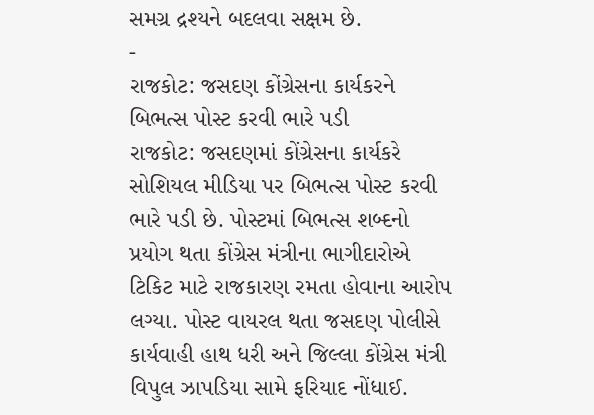સમગ્ર દ્રશ્યને બદલવા સક્ષમ છે.
-
રાજકોટ: જસદણ કોંગ્રેસના કાર્યકરને બિભત્સ પોસ્ટ કરવી ભારે પડી
રાજકોટ: જસદણમાં કોંગ્રેસના કાર્યકરે સોશિયલ મીડિયા પર બિભત્સ પોસ્ટ કરવી ભારે પડી છે. પોસ્ટમાં બિભત્સ શબ્દનો પ્રયોગ થતા કોંગ્રેસ મંત્રીના ભાગીદારોએ ટિકિટ માટે રાજકારણ રમતા હોવાના આરોપ લગ્યા. પોસ્ટ વાયરલ થતા જસદણ પોલીસે કાર્યવાહી હાથ ધરી અને જિલ્લા કોંગ્રેસ મંત્રી વિપુલ ઝાપડિયા સામે ફરિયાદ નોંધાઈ.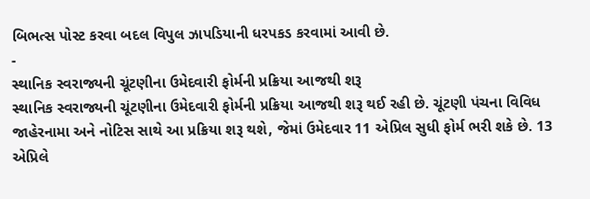બિભત્સ પોસ્ટ કરવા બદલ વિપુલ ઝાપડિયાની ધરપકડ કરવામાં આવી છે.
-
સ્થાનિક સ્વરાજ્યની ચૂંટણીના ઉમેદવારી ફોર્મની પ્રક્રિયા આજથી શરૂ
સ્થાનિક સ્વરાજ્યની ચૂંટણીના ઉમેદવારી ફોર્મની પ્રક્રિયા આજથી શરૂ થઈ રહી છે. ચૂંટણી પંચના વિવિધ જાહેરનામા અને નોટિસ સાથે આ પ્રક્રિયા શરૂ થશે, જેમાં ઉમેદવાર 11 એપ્રિલ સુધી ફોર્મ ભરી શકે છે. 13 એપ્રિલે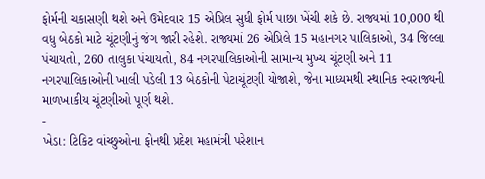ફોર્મની ચકાસણી થશે અને ઉમેદવાર 15 એપ્રિલ સુધી ફોર્મ પાછા ખેંચી શકે છે. રાજ્યમાં 10,000 થી વધુ બેઠકો માટે ચૂંટણીનું જંગ જારી રહેશે. રાજ્યમાં 26 એપ્રિલે 15 મહાનગર પાલિકાઓ, 34 જિલ્લા પંચાયતો, 260 તાલુકા પંચાયતો, 84 નગરપાલિકાઓની સામાન્ય મુખ્ય ચૂંટણી અને 11 નગરપાલિકાઓની ખાલી પડેલી 13 બેઠકોની પેટાચૂંટણી યોજાશે, જેના માધ્યમથી સ્થાનિક સ્વરાજ્યની માળખાકીય ચૂંટણીઓ પૂર્ણ થશે.
-
ખેડા: ટિકિટ વાંચ્છુઓના ફોનથી પ્રદેશ મહામંત્રી પરેશાન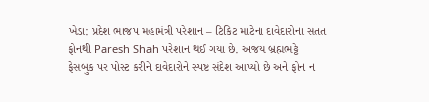ખેડા: પ્રદેશ ભાજપ મહામંત્રી પરેશાન – ટિકિટ માટેના દાવેદારોના સતત ફોનથી Paresh Shah પરેશાન થઈ ગયા છે. અજય બ્રહ્મભટ્ટે ફેસબુક પર પોસ્ટ કરીને દાવેદારોને સ્પષ્ટ સંદેશ આપ્યો છે અને ફોન ન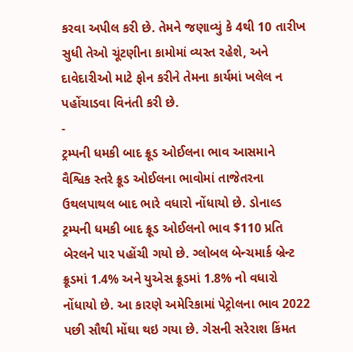કરવા અપીલ કરી છે. તેમને જણાવ્યું કે 4થી 10 તારીખ સુધી તેઓ ચૂંટણીના કામોમાં વ્યસ્ત રહેશે, અને દાવેદારીઓ માટે ફોન કરીને તેમના કાર્યમાં ખલેલ ન પહોંચાડવા વિનંતી કરી છે.
-
ટ્રમ્પની ધમકી બાદ ક્રૂડ ઓઈલના ભાવ આસમાને
વૈશ્વિક સ્તરે ક્રૂડ ઓઈલના ભાવોમાં તાજેતરના ઉથલપાથલ બાદ ભારે વધારો નોંધાયો છે. ડોનાલ્ડ ટ્રમ્પની ધમકી બાદ ક્રૂડ ઓઈલનો ભાવ $110 પ્રતિ બેરલને પાર પહોંચી ગયો છે. ગ્લોબલ બેન્ચમાર્ક બ્રેન્ટ ક્રૂડમાં 1.4% અને યુએસ ક્રૂડમાં 1.8% નો વધારો નોંધાયો છે. આ કારણે અમેરિકામાં પેટ્રોલના ભાવ 2022 પછી સૌથી મોંઘા થઇ ગયા છે. ગેસની સરેરાશ કિંમત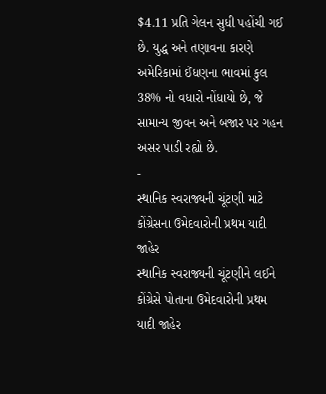$4.11 પ્રતિ ગેલન સુધી પહોંચી ગઈ છે. યુદ્ધ અને તણાવના કારણે અમેરિકામાં ઈંધણના ભાવમાં કુલ 38% નો વધારો નોંધાયો છે, જે સામાન્ય જીવન અને બજાર પર ગહન અસર પાડી રહ્યો છે.
-
સ્થાનિક સ્વરાજ્યની ચૂંટણી માટે કોંગ્રેસના ઉમેદવારોની પ્રથમ યાદી જાહેર
સ્થાનિક સ્વરાજ્યની ચૂંટણીને લઈને કોંગ્રેસે પોતાના ઉમેદવારોની પ્રથમ યાદી જાહેર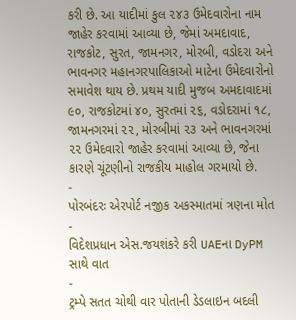કરી છે. આ યાદીમાં કુલ ૨૪૩ ઉમેદવારોના નામ જાહેર કરવામાં આવ્યા છે, જેમાં અમદાવાદ, રાજકોટ, સુરત, જામનગર, મોરબી, વડોદરા અને ભાવનગર મહાનગરપાલિકાઓ માટેના ઉમેદવારોનો સમાવેશ થાય છે. પ્રથમ યાદી મુજબ અમદાવાદમાં ૯૦, રાજકોટમાં ૪૦, સુરતમાં ૨૬, વડોદરામાં ૧૮, જામનગરમાં ૨૨, મોરબીમાં ૨૩ અને ભાવનગરમાં ૨૨ ઉમેદવારો જાહેર કરવામાં આવ્યા છે, જેના કારણે ચૂંટણીનો રાજકીય માહોલ ગરમાયો છે.
-
પોરબંદરઃ એરપોર્ટ નજીક અકસ્માતમાં ત્રણના મોત
-
વિદેશપ્રધાન એસ.જયશંકરે કરી UAEના DyPM સાથે વાત
-
ટ્રમ્પે સતત ચોથી વાર પોતાની ડેડલાઇન બદલી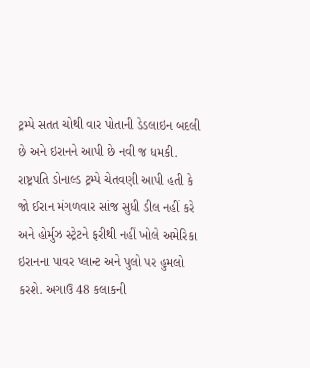ટ્રમ્પે સતત ચોથી વાર પોતાની ડેડલાઇન બદલી છે અને ઇરાનને આપી છે નવી જ ધમકી. રાષ્ટ્રપતિ ડોનાલ્ડ ટ્રમ્પે ચેતવણી આપી હતી કે જો ઈરાન મંગળવાર સાંજ સુધી ડીલ નહીં કરે અને હોર્મુઝ સ્ટ્રેટને ફરીથી નહીં ખોલે અમેરિકા ઇરાનના પાવર પ્લાન્ટ અને પુલો પર હુમલો કરશે. અગાઉ 48 કલાકની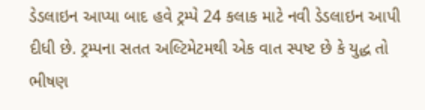ડેડલાઇન આપ્યા બાદ હવે ટ્રમ્પે 24 કલાક માટે નવી ડેડલાઇન આપી દીધી છે. ટ્રમ્પના સતત અલ્ટિમેટમથી એક વાત સ્પષ્ટ છે કે યુદ્ધ તો ભીષણ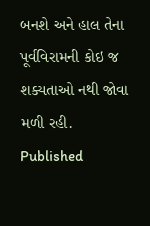બનશે અને હાલ તેના પૂર્વવિરામની કોઇ જ શક્યતાઓ નથી જોવા મળી રહી.
Published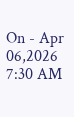On - Apr 06,2026 7:30 AM